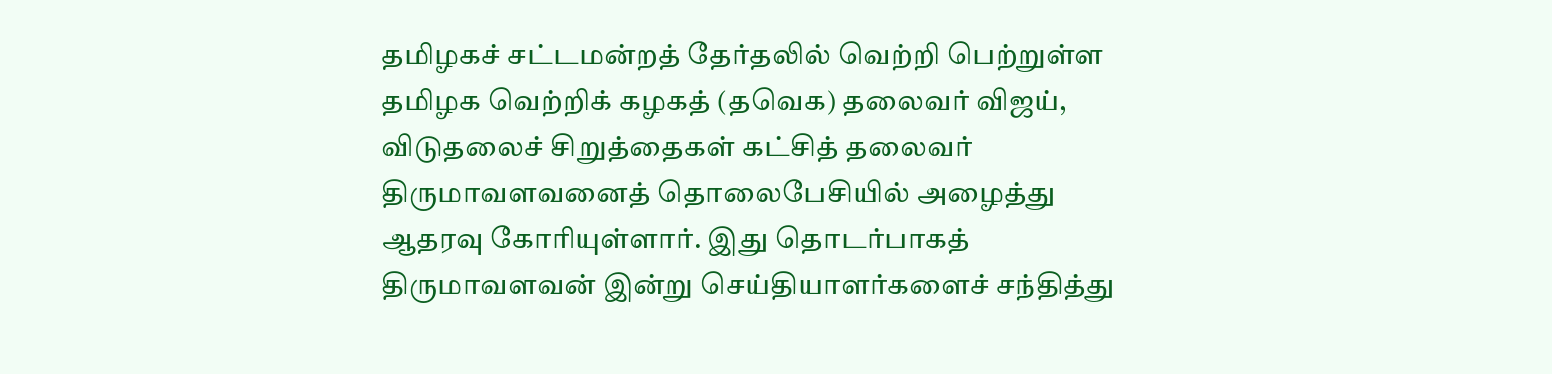தமிழகச் சட்டமன்றத் தேர்தலில் வெற்றி பெற்றுள்ள தமிழக வெற்றிக் கழகத் (தவெக) தலைவர் விஜய், விடுதலைச் சிறுத்தைகள் கட்சித் தலைவர் திருமாவளவனைத் தொலைபேசியில் அழைத்து ஆதரவு கோரியுள்ளார். இது தொடர்பாகத் திருமாவளவன் இன்று செய்தியாளர்களைச் சந்தித்து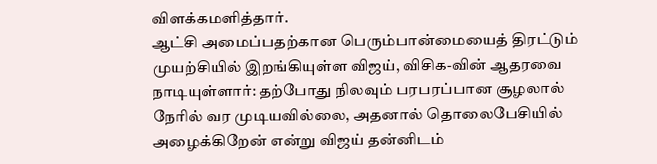விளக்கமளித்தார்.
ஆட்சி அமைப்பதற்கான பெரும்பான்மையைத் திரட்டும் முயற்சியில் இறங்கியுள்ள விஜய், விசிக-வின் ஆதரவை நாடியுள்ளார்: தற்போது நிலவும் பரபரப்பான சூழலால் நேரில் வர முடியவில்லை, அதனால் தொலைபேசியில் அழைக்கிறேன் என்று விஜய் தன்னிடம்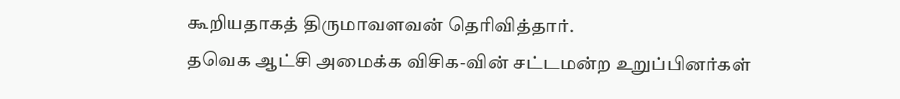கூறியதாகத் திருமாவளவன் தெரிவித்தார்.
தவெக ஆட்சி அமைக்க விசிக-வின் சட்டமன்ற உறுப்பினர்கள்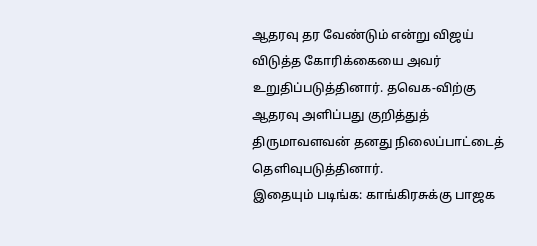ஆதரவு தர வேண்டும் என்று விஜய் விடுத்த கோரிக்கையை அவர் உறுதிப்படுத்தினார். தவெக-விற்கு ஆதரவு அளிப்பது குறித்துத் திருமாவளவன் தனது நிலைப்பாட்டைத் தெளிவுபடுத்தினார்.
இதையும் படிங்க: காங்கிரசுக்கு பாஜக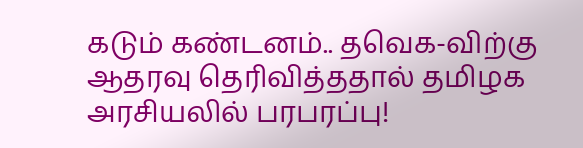கடும் கண்டனம்.. தவெக-விற்கு ஆதரவு தெரிவித்ததால் தமிழக அரசியலில் பரபரப்பு!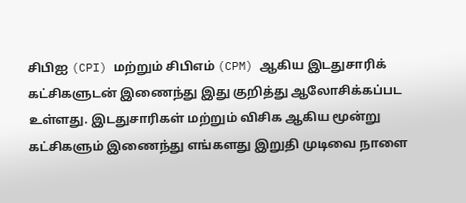சிபிஐ (CPI) மற்றும் சிபிஎம் (CPM) ஆகிய இடதுசாரிக் கட்சிகளுடன் இணைந்து இது குறித்து ஆலோசிக்கப்பட உள்ளது. இடதுசாரிகள் மற்றும் விசிக ஆகிய மூன்று கட்சிகளும் இணைந்து எங்களது இறுதி முடிவை நாளை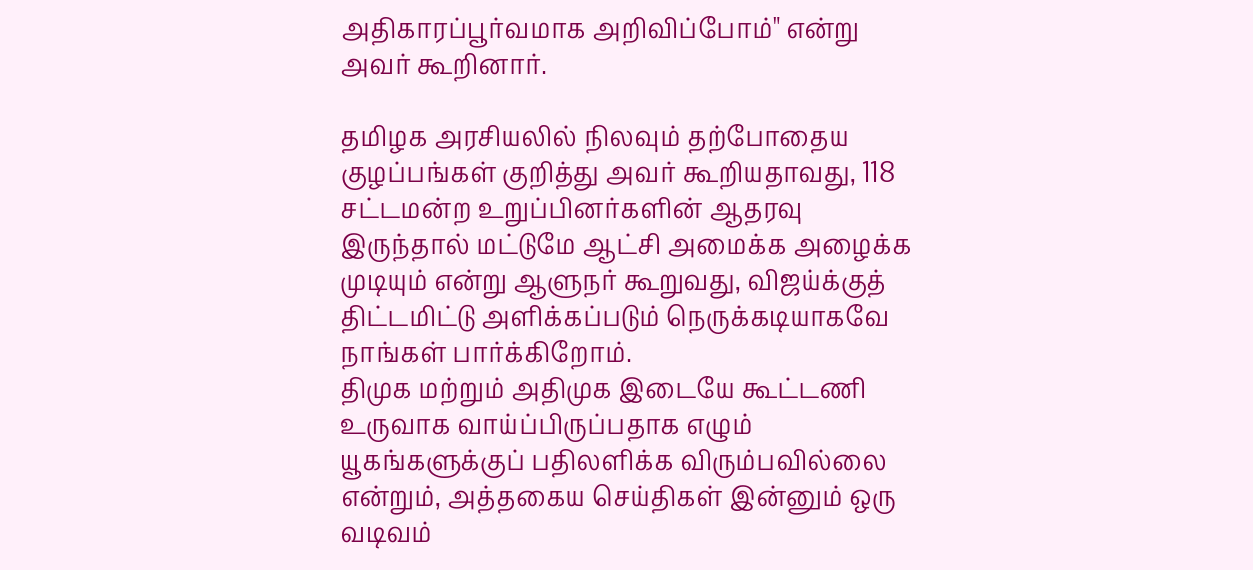அதிகாரப்பூர்வமாக அறிவிப்போம்" என்று அவர் கூறினார்.

தமிழக அரசியலில் நிலவும் தற்போதைய குழப்பங்கள் குறித்து அவர் கூறியதாவது, 118 சட்டமன்ற உறுப்பினர்களின் ஆதரவு இருந்தால் மட்டுமே ஆட்சி அமைக்க அழைக்க முடியும் என்று ஆளுநர் கூறுவது, விஜய்க்குத் திட்டமிட்டு அளிக்கப்படும் நெருக்கடியாகவே நாங்கள் பார்க்கிறோம்.
திமுக மற்றும் அதிமுக இடையே கூட்டணி உருவாக வாய்ப்பிருப்பதாக எழும் யூகங்களுக்குப் பதிலளிக்க விரும்பவில்லை என்றும், அத்தகைய செய்திகள் இன்னும் ஒரு வடிவம்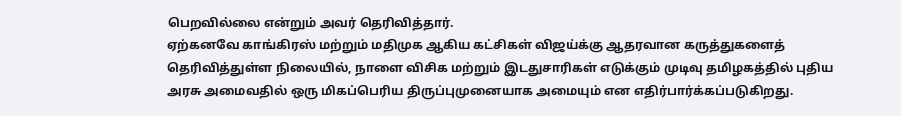பெறவில்லை என்றும் அவர் தெரிவித்தார்.
ஏற்கனவே காங்கிரஸ் மற்றும் மதிமுக ஆகிய கட்சிகள் விஜய்க்கு ஆதரவான கருத்துகளைத் தெரிவித்துள்ள நிலையில், நாளை விசிக மற்றும் இடதுசாரிகள் எடுக்கும் முடிவு தமிழகத்தில் புதிய அரசு அமைவதில் ஒரு மிகப்பெரிய திருப்புமுனையாக அமையும் என எதிர்பார்க்கப்படுகிறது.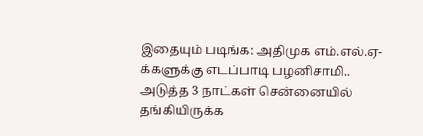இதையும் படிங்க: அதிமுக எம்.எல்.ஏ-க்களுக்கு எடப்பாடி பழனிசாமி.. அடுத்த 3 நாட்கள் சென்னையில் தங்கியிருக்க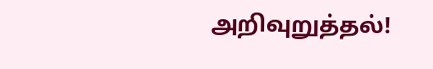அறிவுறுத்தல்!